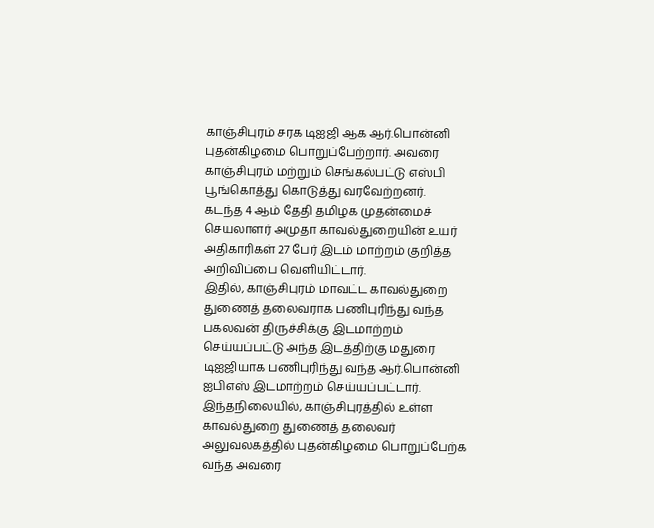காஞ்சிபுரம் சரக டிஐஜி ஆக ஆர்.பொன்னி புதன்கிழமை பொறுப்பேற்றார். அவரை காஞ்சிபுரம் மற்றும் செங்கல்பட்டு எஸ்பி பூங்கொத்து கொடுத்து வரவேற்றனர்.
கடந்த 4 ஆம் தேதி தமிழக முதன்மைச் செயலாளர் அமுதா காவல்துறையின் உயர் அதிகாரிகள் 27 பேர் இடம் மாற்றம் குறித்த அறிவிப்பை வெளியிட்டார்.
இதில், காஞ்சிபுரம் மாவட்ட காவல்துறை துணைத் தலைவராக பணிபுரிந்து வந்த பகலவன் திருச்சிக்கு இடமாற்றம் செய்யப்பட்டு அந்த இடத்திற்கு மதுரை டிஐஜியாக பணிபுரிந்து வந்த ஆர்.பொன்னி ஐபிஎஸ் இடமாற்றம் செய்யப்பட்டார்.
இந்தநிலையில், காஞ்சிபுரத்தில் உள்ள காவல்துறை துணைத் தலைவர் அலுவலகத்தில் புதன்கிழமை பொறுப்பேற்க வந்த அவரை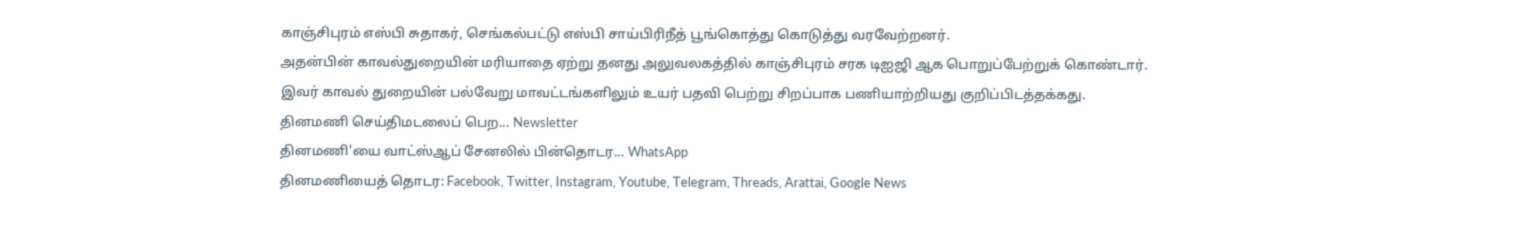காஞ்சிபுரம் எஸ்பி சுதாகர், செங்கல்பட்டு எஸ்பி சாய்பிரிநீத் பூங்கொத்து கொடுத்து வரவேற்றனர்.
அதன்பின் காவல்துறையின் மரியாதை ஏற்று தனது அலுவலகத்தில் காஞ்சிபுரம் சரக டிஐஜி ஆக பொறுப்பேற்றுக் கொண்டார்.
இவர் காவல் துறையின் பல்வேறு மாவட்டங்களிலும் உயர் பதவி பெற்று சிறப்பாக பணியாற்றியது குறிப்பிடத்தக்கது.
தினமணி செய்திமடலைப் பெற... Newsletter
தினமணி'யை வாட்ஸ்ஆப் சேனலில் பின்தொடர... WhatsApp
தினமணியைத் தொடர: Facebook, Twitter, Instagram, Youtube, Telegram, Threads, Arattai, Google News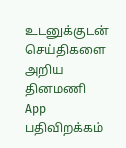உடனுக்குடன் செய்திகளை அறிய தினமணி App பதிவிறக்கம்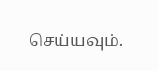செய்யவும்.